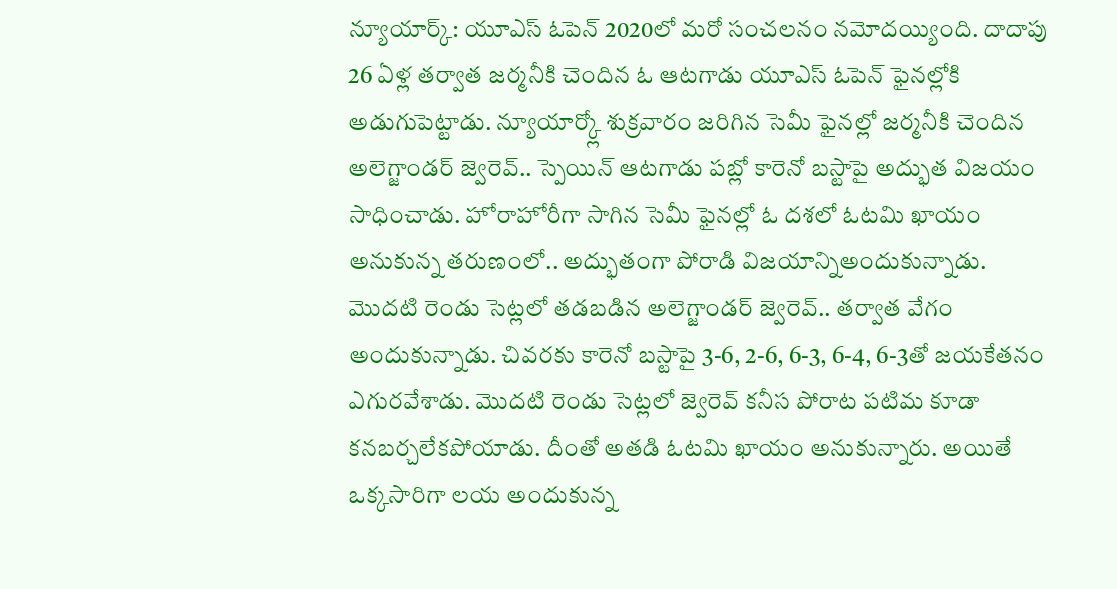న్యూయార్క్: యూఎస్ ఓపెన్ 2020లో మరో సంచలనం నమోదయ్యింది. దాదాపు 26 ఏళ్ల తర్వాత జర్మనీకి చెందిన ఓ ఆటగాడు యూఎస్ ఓపెన్ ఫైనల్లోకి అడుగుపెట్టాడు. న్యూయార్క్లో శుక్రవారం జరిగిన సెమీ ఫైనల్లో జర్మనీకి చెందిన అలెగ్జాండర్ జ్వెరెవ్.. స్పెయిన్ ఆటగాడు పబ్లో కారెనో బస్టాపై అద్భుత విజయం సాధించాడు. హోరాహోరీగా సాగిన సెమీ ఫైనల్లో ఓ దశలో ఓటమి ఖాయం అనుకున్న తరుణంలో.. అద్భుతంగా పోరాడి విజయాన్నిఅందుకున్నాడు.
మొదటి రెండు సెట్లలో తడబడిన అలెగ్జాండర్ జ్వెరెవ్.. తర్వాత వేగం అందుకున్నాడు. చివరకు కారెనో బస్టాపై 3-6, 2-6, 6-3, 6-4, 6-3తో జయకేతనం ఎగురవేశాడు. మొదటి రెండు సెట్లలో జ్వెరెవ్ కనీస పోరాట పటిమ కూడా కనబర్చలేకపోయాడు. దీంతో అతడి ఓటమి ఖాయం అనుకున్నారు. అయితే ఒక్కసారిగా లయ అందుకున్న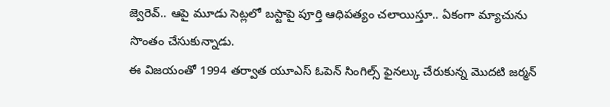జ్వెరెవ్.. ఆపై మూడు సెట్లలో బస్టాపై పూర్తి ఆధిపత్యం చలాయిస్తూ.. ఏకంగా మ్యాచును సొంతం చేసుకున్నాడు.
ఈ విజయంతో 1994 తర్వాత యూఎస్ ఓపెన్ సింగిల్స్ ఫైనల్కు చేరుకున్న మొదటి జర్మన్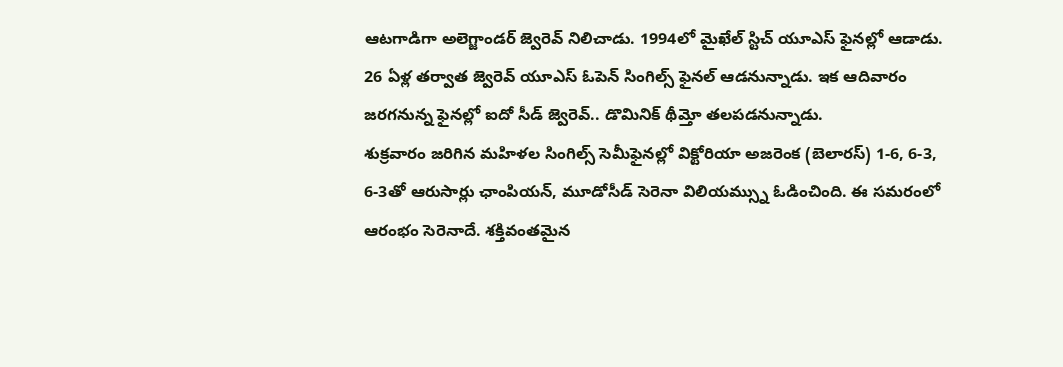ఆటగాడిగా అలెగ్జాండర్ జ్వెరెవ్ నిలిచాడు. 1994లో మైఖేల్ స్టిచ్ యూఎస్ ఫైనల్లో ఆడాడు. 26 ఏళ్ల తర్వాత జ్వెరెవ్ యూఎస్ ఓపెన్ సింగిల్స్ ఫైనల్ ఆడనున్నాడు. ఇక ఆదివారం జరగనున్న ఫైనల్లో ఐదో సీడ్ జ్వెరెవ్.. డొమినిక్ థీమ్తో తలపడనున్నాడు.
శుక్రవారం జరిగిన మహిళల సింగిల్స్ సెమీఫైనల్లో విక్టోరియా అజరెంక (బెలారస్) 1-6, 6-3, 6-3తో ఆరుసార్లు ఛాంపియన్, మూడోసీడ్ సెరెనా విలియమ్స్ను ఓడించింది. ఈ సమరంలో ఆరంభం సెరెనాదే. శక్తివంతమైన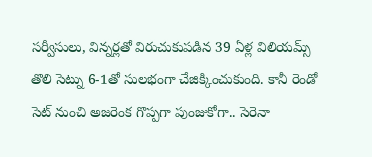సర్వీసులు, విన్నర్లతో విరుచుకుపడిన 39 ఏళ్ల విలియమ్స్ తొలి సెట్ను 6-1తో సులభంగా చేజిక్కించుకుంది. కానీ రెండో సెట్ నుంచి అజరెంక గొప్పగా పుంజుకోగా.. సెరెనా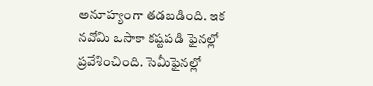అనూహ్యంగా తడబడింది. ఇక నవోమి ఒసాకా కష్టపడి ఫైనల్లో ప్రవేశించింది. సెమీఫైనల్లో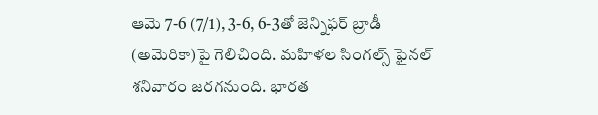ఆమె 7-6 (7/1), 3-6, 6-3తో జెన్నిఫర్ బ్రాడీ (అమెరికా)పై గెలిచింది. మహిళల సింగల్స్ ఫైనల్ శనివారం జరగనుంది. భారత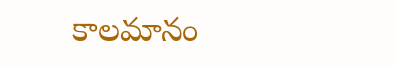కాలమానం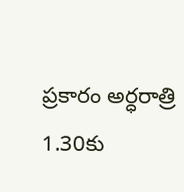ప్రకారం అర్ధరాత్రి 1.30కు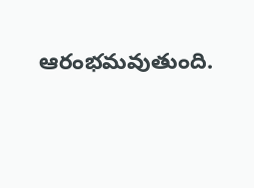ఆరంభమవుతుంది.